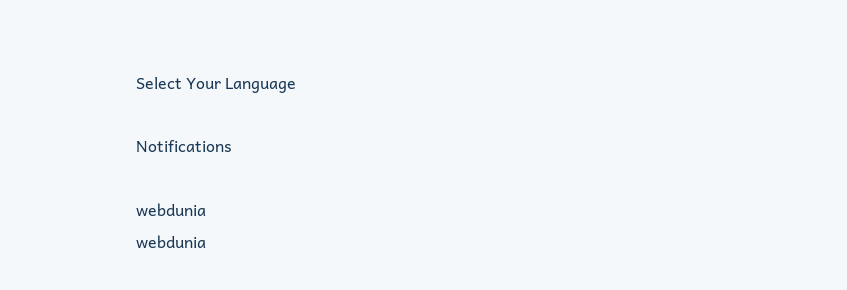Select Your Language

Notifications

webdunia
webdunia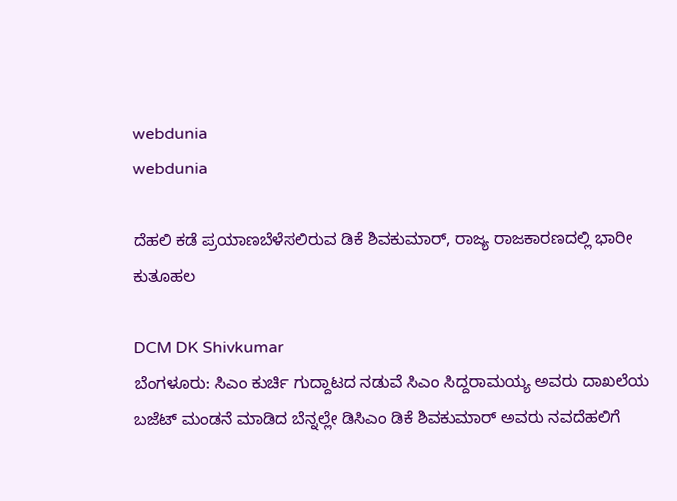webdunia
webdunia

ದೆಹಲಿ ಕಡೆ ಪ್ರಯಾಣಬೆಳೆಸಲಿರುವ ಡಿಕೆ ಶಿವಕುಮಾರ್‌, ರಾಜ್ಯ ರಾಜಕಾರಣದಲ್ಲಿ ಭಾರೀ ಕುತೂಹಲ

DCM DK Shivkumar
ಬೆಂಗಳೂರು: ಸಿಎಂ ಕುರ್ಚಿ ಗುದ್ದಾಟದ ನಡುವೆ ಸಿಎಂ ಸಿದ್ದರಾಮಯ್ಯ ಅವರು ದಾಖಲೆಯ ಬಜೆಟ್‌ ಮಂಡನೆ ಮಾಡಿದ ಬೆನ್ನಲ್ಲೇ ಡಿಸಿಎಂ ಡಿಕೆ ಶಿವಕುಮಾರ್‌ ಅವರು ನವದೆಹಲಿಗೆ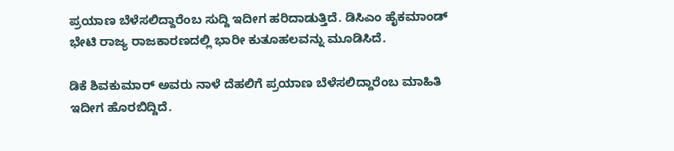ಪ್ರಯಾಣ ಬೆಳೆಸಲಿದ್ದಾರೆಂಬ ಸುದ್ದಿ ಇದೀಗ ಹರಿದಾಡುತ್ತಿದೆ. ಡಿಸಿಎಂ ಹೈಕಮಾಂಡ್‌ ಭೇಟಿ ರಾಜ್ಯ ರಾಜಕಾರಣದಲ್ಲಿ ಭಾರೀ ಕುತೂಹಲವನ್ನು ಮೂಡಿಸಿದೆ.

ಡಿಕೆ ಶಿವಕುಮಾರ್‌ ಅವರು ನಾಳೆ ದೆಹಲಿಗೆ ಪ್ರಯಾಣ ಬೆಳೆಸಲಿದ್ದಾರೆಂಬ ಮಾಹಿತಿ ಇದೀಗ ಹೊರಬಿದ್ದಿದೆ.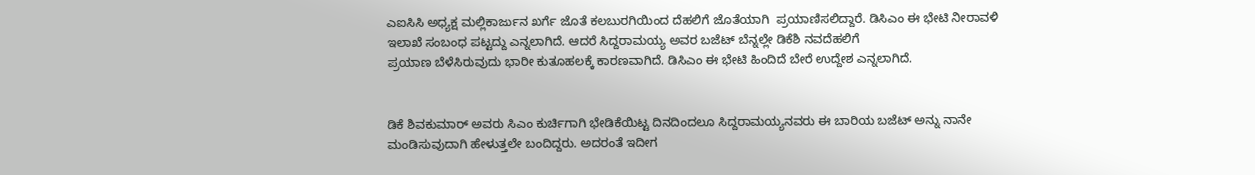ಎಐಸಿಸಿ ಅಧ್ಯಕ್ಷ ಮಲ್ಲಿಕಾರ್ಜುನ ಖರ್ಗೆ ಜೊತೆ ಕಲಬುರಗಿಯಿಂದ ದೆಹಲಿಗೆ ಜೊತೆಯಾಗಿ  ಪ್ರಯಾಣಿಸಲಿದ್ದಾರೆ. ಡಿಸಿಎಂ ಈ ಭೇಟಿ ನೀರಾವಳಿ ಇಲಾಖೆ ಸಂಬಂಧ ಪಟ್ಟದ್ದು ಎನ್ನಲಾಗಿದೆ. ಆದರೆ ಸಿದ್ದರಾಮಯ್ಯ ಅವರ ಬಜೆಟ್‌ ಬೆನ್ನಲ್ಲೇ ಡಿಕೆಶಿ ನವದೆಹಲಿಗೆ
ಪ್ರಯಾಣ ಬೆಳೆಸಿರುವುದು ಭಾರೀ ಕುತೂಹಲಕ್ಕೆ ಕಾರಣವಾಗಿದೆ. ಡಿಸಿಎಂ ಈ ಭೇಟಿ ಹಿಂದಿದೆ ಬೇರೆ ಉದ್ದೇಶ ಎನ್ನಲಾಗಿದೆ.


ಡಿಕೆ ಶಿವಕುಮಾರ್‌ ಅವರು ಸಿಎಂ ಕುರ್ಚಿಗಾಗಿ ಭೇಡಿಕೆಯಿಟ್ಟ ದಿನದಿಂದಲೂ ಸಿದ್ದರಾಮಯ್ಯನವರು ಈ ಬಾರಿಯ ಬಜೆಟ್‌ ಅನ್ನು ನಾನೇ ಮಂಡಿಸುವುದಾಗಿ ಹೇಳುತ್ತಲೇ ಬಂದಿದ್ದರು. ಅದರಂತೆ ಇದೀಗ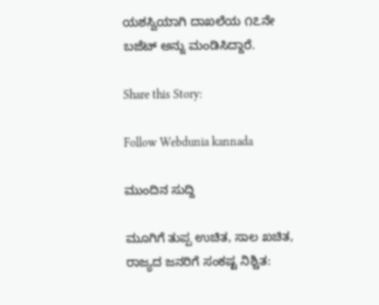ಯಶಸ್ವಿಯಾಗಿ ದಾಖಲೆಯ ೧೭ನೇ ಬಜೆಟ್‌ ಅನ್ನು ಮಂಡಿಸಿದ್ದಾರೆ.

Share this Story:

Follow Webdunia kannada

ಮುಂದಿನ ಸುದ್ದಿ

ಮೂಗಿಗೆ ತುಪ್ಪ ಉಚಿತ, ಸಾಲ ಖಚಿತ, ರಾಜ್ಯದ ಜನರಿಗೆ ಸಂಕಷ್ಟ ನಿಶ್ಚಿತ: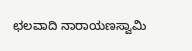ಛಲವಾದಿ ನಾರಾಯಣಸ್ವಾಮಿ